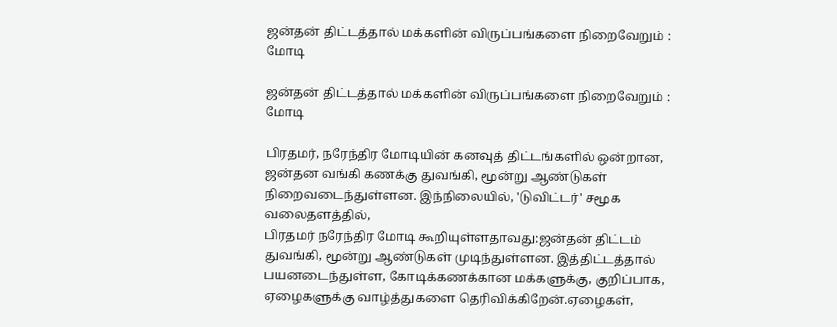ஜன்தன் திட்டத்தால் மக்களின் விருப்பங்களை நிறைவேறும் : மோடி

ஜன்தன் திட்டத்தால் மக்களின் விருப்பங்களை நிறைவேறும் : மோடி

பிரதமர், நரேந்திர மோடியின் கனவுத் திட்டங்களில் ஒன்றான, ஜன்தன வங்கி கணக்கு துவங்கி, மூன்று ஆண்டுகள் நிறைவடைந்துள்ளன. இந்நிலையில், 'டுவிட்டர்' சமூக வலைதளத்தில்,
பிரதமர் நரேந்திர மோடி கூறியுள்ளதாவது:ஜன்தன் திட்டம் துவங்கி, மூன்று ஆண்டுகள் முடிந்துள்ளன. இத்திட்டத்தால் பயனடைந்துள்ள, கோடிக்கணக்கான மக்களுக்கு, குறிப்பாக, ஏழைகளுக்கு வாழ்த்துகளை தெரிவிக்கிறேன்.ஏழைகள்,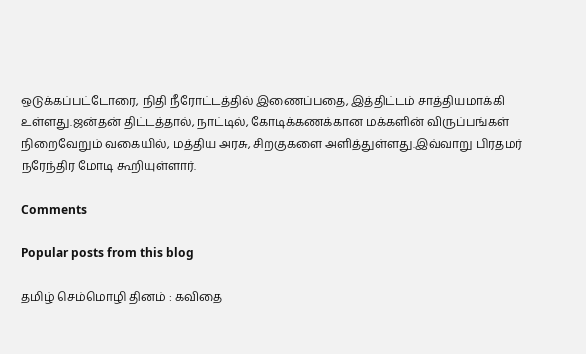ஒடுக்கப்பட்டோரை, நிதி நீரோட்டத்தில் இணைப்பதை, இத்திட்டம் சாத்தியமாக்கி உள்ளது.ஜன்தன் திட்டத்தால், நாட்டில், கோடிக்கணக்கான மக்களின் விருப்பங்கள் நிறைவேறும் வகையில், மத்திய அரசு, சிறகுகளை அளித்துள்ளது.இவ்வாறு பிரதமர் நரேந்திர மோடி கூறியுள்ளார்.

Comments

Popular posts from this blog

தமிழ் செம்மொழி தினம் : கவிதை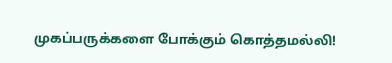முகப்பருக்களை போக்கும் கொத்தமல்லி!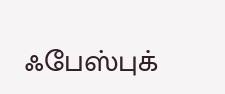ஃபேஸ்புக்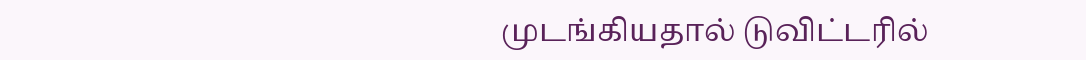முடங்கியதால் டுவிட்டரில்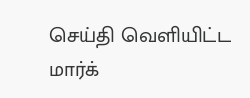செய்தி வெளியிட்ட மார்க்